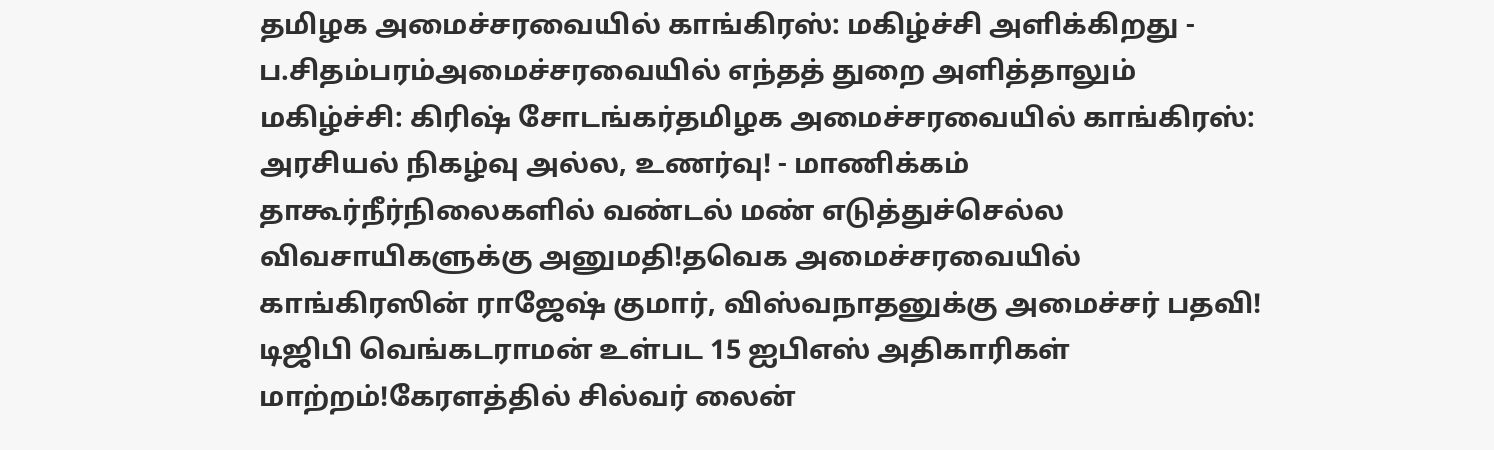தமிழக அமைச்சரவையில் காங்கிரஸ்: மகிழ்ச்சி அளிக்கிறது - ப.சிதம்பரம்அமைச்சரவையில் எந்தத் துறை அளித்தாலும் மகிழ்ச்சி: கிரிஷ் சோடங்கர்தமிழக அமைச்சரவையில் காங்கிரஸ்: அரசியல் நிகழ்வு அல்ல, உணர்வு! - மாணிக்கம் தாகூர்நீர்நிலைகளில் வண்டல் மண் எடுத்துச்செல்ல விவசாயிகளுக்கு அனுமதி!தவெக அமைச்சரவையில் காங்கிரஸின் ராஜேஷ் குமார், விஸ்வநாதனுக்கு அமைச்சர் பதவி! டிஜிபி வெங்கடராமன் உள்பட 15 ஐபிஎஸ் அதிகாரிகள் மாற்றம்!கேரளத்தில் சில்வர் லைன்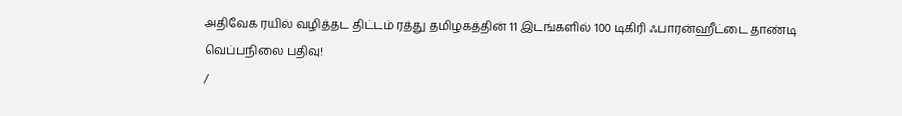அதிவேக ரயில் வழித்தட திட்டம் ரத்து தமிழகத்தின் 11 இடங்களில் 100 டிகிரி ஃபாரன்ஹீட்டை தாண்டி வெப்பநிலை பதிவு!
/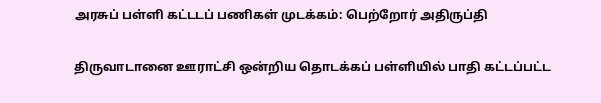அரசுப் பள்ளி கட்டடப் பணிகள் முடக்கம்: பெற்றோர் அதிருப்தி

திருவாடானை ஊராட்சி ஒன்றிய தொடக்கப் பள்ளியில் பாதி கட்டப்பட்ட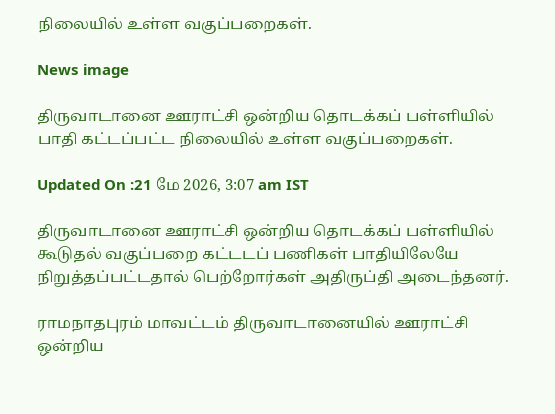நிலையில் உள்ள வகுப்பறைகள்.

News image

திருவாடானை ஊராட்சி ஒன்றிய தொடக்கப் பள்ளியில் பாதி கட்டப்பட்ட நிலையில் உள்ள வகுப்பறைகள்.

Updated On :21 மே 2026, 3:07 am IST

திருவாடானை ஊராட்சி ஒன்றிய தொடக்கப் பள்ளியில் கூடுதல் வகுப்பறை கட்டடப் பணிகள் பாதியிலேயே நிறுத்தப்பட்டதால் பெற்றோர்கள் அதிருப்தி அடைந்தனர்.

ராமநாதபுரம் மாவட்டம் திருவாடானையில் ஊராட்சி ஒன்றிய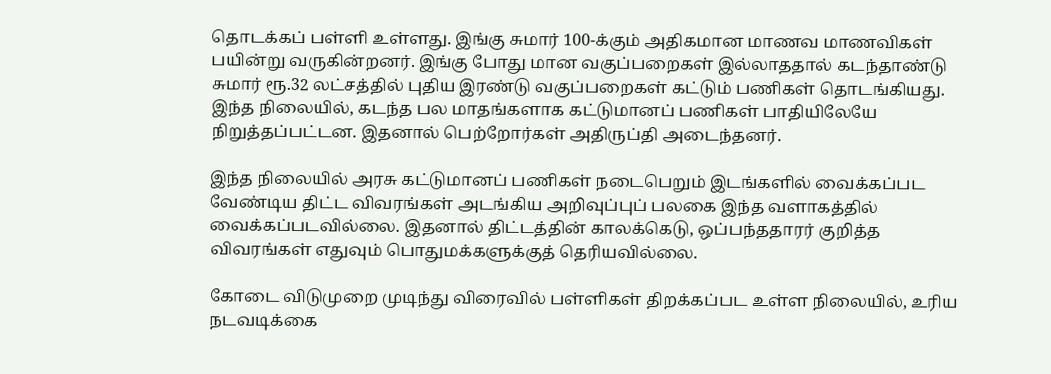தொடக்கப் பள்ளி உள்ளது. இங்கு சுமார் 100-க்கும் அதிகமான மாணவ மாணவிகள் பயின்று வருகின்றனர். இங்கு போது மான வகுப்பறைகள் இல்லாததால் கடந்தாண்டு சுமார் ரூ.32 லட்சத்தில் புதிய இரண்டு வகுப்பறைகள் கட்டும் பணிகள் தொடங்கியது. இந்த நிலையில், கடந்த பல மாதங்களாக கட்டுமானப் பணிகள் பாதியிலேயே நிறுத்தப்பட்டன. இதனால் பெற்றோர்கள் அதிருப்தி அடைந்தனர்.

இந்த நிலையில் அரசு கட்டுமானப் பணிகள் நடைபெறும் இடங்களில் வைக்கப்பட வேண்டிய திட்ட விவரங்கள் அடங்கிய அறிவுப்புப் பலகை இந்த வளாகத்தில் வைக்கப்படவில்லை. இதனால் திட்டத்தின் காலக்கெடு, ஒப்பந்ததாரர் குறித்த விவரங்கள் எதுவும் பொதுமக்களுக்குத் தெரியவில்லை.

கோடை விடுமுறை முடிந்து விரைவில் பள்ளிகள் திறக்கப்பட உள்ள நிலையில், உரிய நடவடிக்கை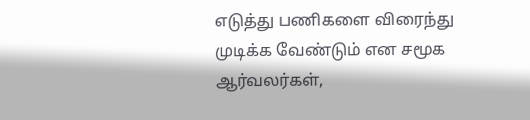எடுத்து பணிகளை விரைந்து முடிக்க வேண்டும் என சமூக ஆர்வலர்கள்,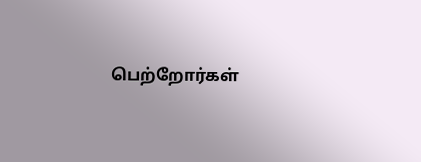பெற்றோர்கள்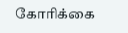கோரிக்கை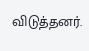விடுத்தனர்.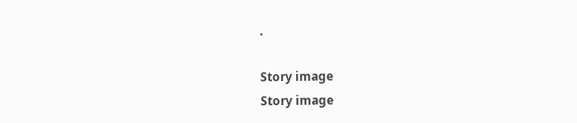.

Story image
Story image